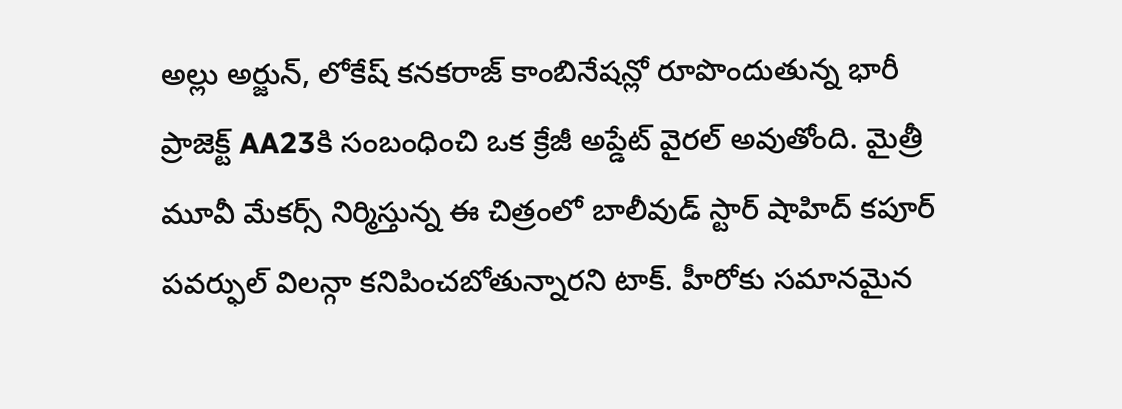అల్లు అర్జున్, లోకేష్ కనకరాజ్ కాంబినేషన్లో రూపొందుతున్న భారీ ప్రాజెక్ట్ AA23కి సంబంధించి ఒక క్రేజీ అప్డేట్ వైరల్ అవుతోంది. మైత్రీ మూవీ మేకర్స్ నిర్మిస్తున్న ఈ చిత్రంలో బాలీవుడ్ స్టార్ షాహిద్ కపూర్ పవర్ఫుల్ విలన్గా కనిపించబోతున్నారని టాక్. హీరోకు సమానమైన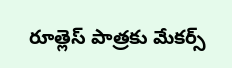రూత్లెస్ పాత్రకు మేకర్స్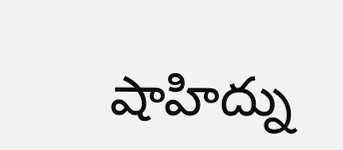షాహిద్ను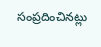సంప్రదించినట్లు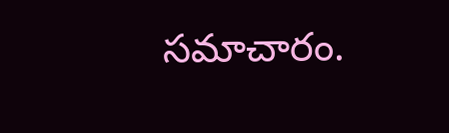సమాచారం.